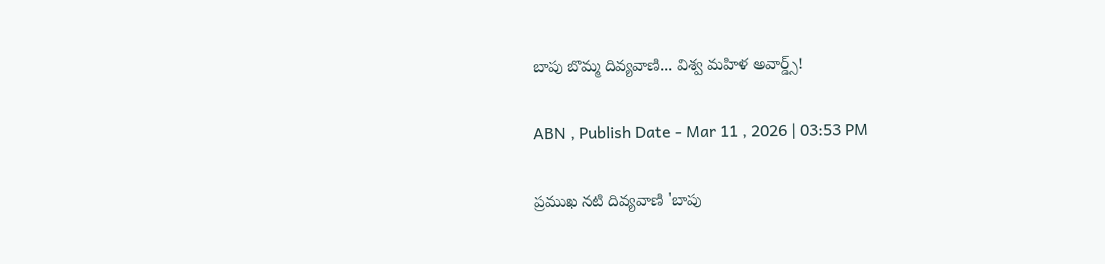బాపు బొమ్మ దివ్యవాణి... విశ్వ మహిళ అవార్డ్స్‌!

ABN , Publish Date - Mar 11 , 2026 | 03:53 PM

ప్రముఖ నటి దివ్యవాణి 'బాపు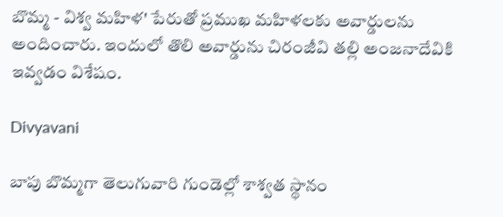బొమ్మ - విశ్వ మహిళ' పేరుతో ప్రముఖ మహిళలకు అవార్డులను అందించారు. ఇందులో తొలి అవార్డును చిరంజీవి తల్లి అంజనాదేవికి ఇవ్వడం విశేషం.

Divyavani

బాపు బొమ్మగా తెలుగువారి గుండెల్లో శాశ్వత స్థానం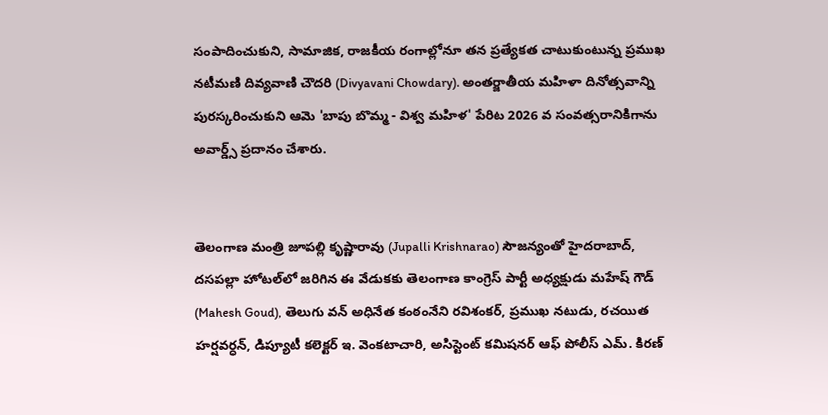సంపాదించుకుని, సామాజిక, రాజకీయ రంగాల్లోనూ తన ప్రత్యేకత చాటుకుంటున్న ప్రముఖ నటీమణి దివ్యవాణి చౌదరి (Divyavani Chowdary). అంతర్జాతీయ మహిళా దినోత్సవాన్ని పురస్కరించుకుని ఆమె 'బాపు బొమ్మ - విశ్వ మహిళ' పేరిట 2026 వ సంవత్సరానికిగాను అవార్డ్స్ ప్రదానం చేశారు.


తెలంగాణ మంత్రి జూపల్లి కృష్ణారావు (Jupalli Krishnarao) సౌజన్యంతో హైదరాబాద్, దసపల్లా హోటల్‌లో జరిగిన ఈ వేడుకకు తెలంగాణ కాంగ్రెస్ పార్టీ అధ్యక్షుడు మహేష్ గౌడ్ (Mahesh Goud), తెలుగు వన్ అధినేత కంఠంనేని రవిశంకర్, ప్రముఖ నటుడు, రచయిత హర్షవర్ధన్, డిప్యూటీ కలెక్టర్ ఇ. వెంకటాచారి, అసిస్టెంట్ కమిషనర్ ఆఫ్ పోలీస్ ఎమ్. కిరణ్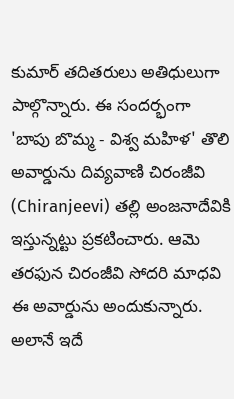కుమార్ తదితరులు అతిధులుగా పాల్గొన్నారు. ఈ సందర్భంగా 'బాపు బొమ్మ - విశ్వ మహిళ' తొలి అవార్డును దివ్యవాణి చిరంజీవి (Chiranjeevi) తల్లి అంజనాదేవికి ఇస్తున్నట్టు ప్రకటించారు. ఆమె తరఫున చిరంజీవి సోదరి మాధవి ఈ అవార్డును అందుకున్నారు. అలానే ఇదే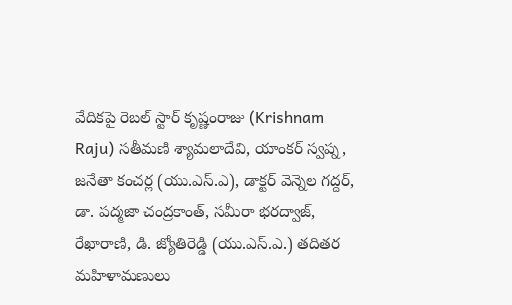వేదికపై రెబల్ స్టార్ కృష్ణంరాజు (Krishnam Raju) సతీమణి శ్యామలాదేవి, యాంకర్ స్వప్న, జనేతా కంచర్ల (యు.ఎస్.ఎ), డాక్టర్ వెన్నెల గద్దర్, డా. పద్మజా చంద్రకాంత్, సమీరా భరద్వాజ్, రేఖారాణి, డి. జ్యోతిరెడ్డి (యు.ఎస్.ఎ.) తదితర మహిళామణులు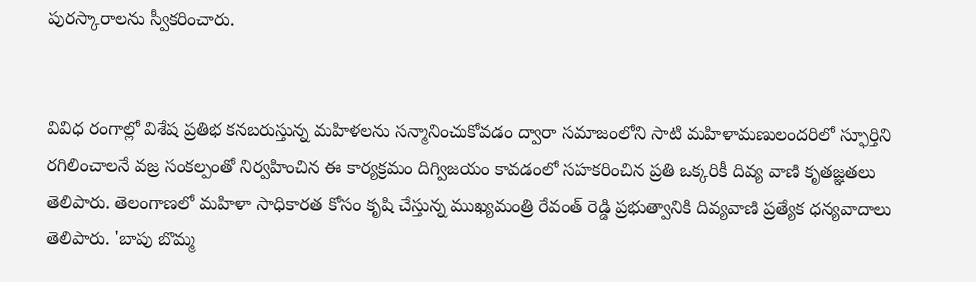పురస్కారాలను స్వీకరించారు.


వివిధ రంగాల్లో విశేష ప్రతిభ కనబరుస్తున్న మహిళలను సన్మానించుకోవడం ద్వారా సమాజంలోని సాటి మహిళామణులందరిలో స్ఫూర్తిని రగిలించాలనే వజ్ర సంకల్పంతో నిర్వహించిన ఈ కార్యక్రమం దిగ్విజయం కావడంలో సహకరించిన ప్రతి ఒక్కరికీ దివ్య వాణి కృతజ్ఞతలు తెలిపారు. తెలంగాణలో మహిళా సాధికారత కోసం కృషి చేస్తున్న ముఖ్యమంత్రి రేవంత్ రెడ్డి ప్రభుత్వానికి దివ్యవాణి ప్రత్యేక ధన్యవాదాలు తెలిపారు. 'బాపు బొమ్మ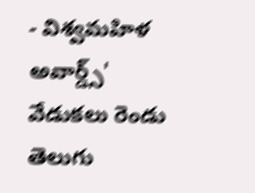- విశ్వమహిళ అవార్డ్స్' వేడుకలు రెండు తెలుగు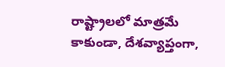రాష్ట్రాలలో మాత్రమే కాకుండా, దేశవ్యాప్తంగా,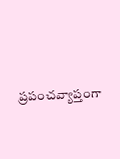ప్రపంచవ్యాప్తంగా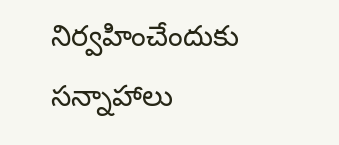నిర్వహించేందుకు సన్నాహాలు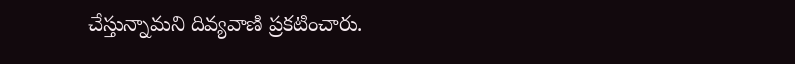చేస్తున్నామని దివ్యవాణి ప్రకటించారు.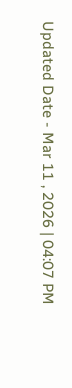Updated Date - Mar 11 , 2026 | 04:07 PM